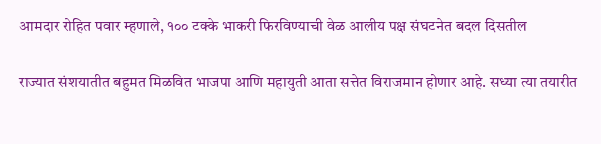आमदार रोहित पवार म्हणाले, १०० टक्के भाकरी फिरविण्याची वेळ आलीय पक्ष संघटनेत बदल दिसतील

राज्यात संशयातीत बहुमत मिळवित भाजपा आणि महायुती आता सत्तेत विराजमान होणार आहे. सध्या त्या तयारीत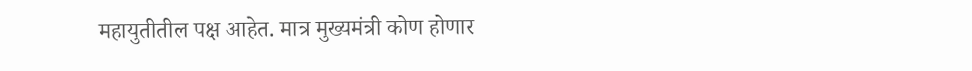महायुतीतील पक्ष आहेत. मात्र मुख्यमंत्री कोण होणार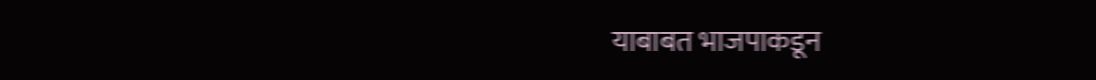याबाबत भाजपाकडून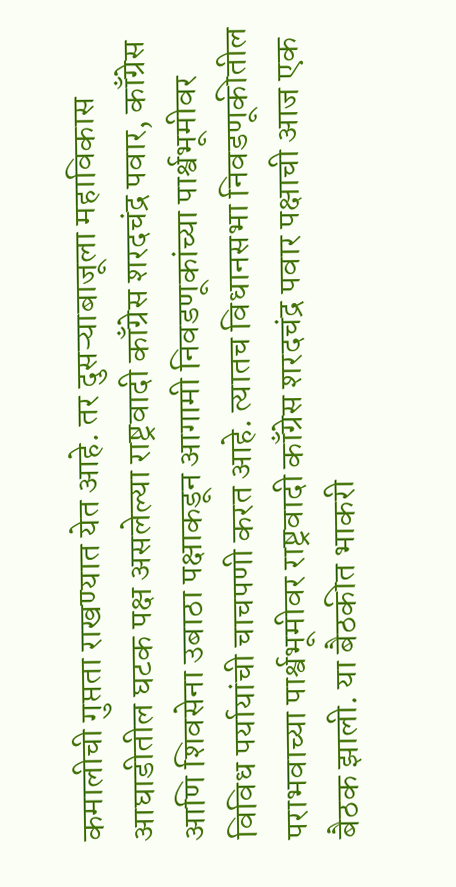कमालीची गुप्तता राखण्यात येत आहे. तर दुसऱ्याबाजूला महाविकास आघाडीतील घटक पक्ष असलेल्या राष्ट्रवादी काँग्रेस शरदचंद्र पवार, काँग्रेस आणि शिवसेना उबाठा पक्षाकडून आगामी निवडणूकांच्या पार्श्वभूमीवर विविध पर्यायांची चाचपणी करत आहे. त्यातच विधानसभा निवडणूकीतील पराभवाच्या पार्श्वभूमीवर राष्ट्रवादी काँग्रेस शरदचंद्र पवार पक्षाची आज एक बैठक झाली. या बैठकीत भाकरी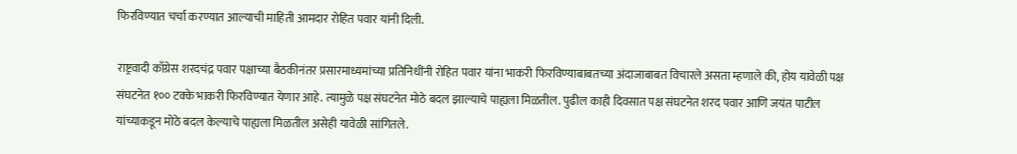फिरविण्यात चर्चा करण्यात आल्याची माहिती आमदार रोहित पवार यांनी दिली.

राष्ट्रवादी काँग्रेस शरदचंद्र पवार पक्षाच्या बैठकीनंतर प्रसारमाध्यमांच्या प्रतिनिधींनी रोहित पवार यांना भाकरी फिरविण्याबाबतच्या अंदाजाबाबत विचारले असता म्हणाले की, होय यावेळी पक्ष संघटनेत १०० टक्के भाकरी फिरविण्यात येणार आहे. त्यामुळे पक्ष संघटनेत मोठे बदल झाल्याचे पाह्यला मिळतील. पुढील काही दिवसात पक्ष संघटनेत शरद पवार आणि जयंत पाटील यांच्याकडून मोठे बदल केल्याचे पाह्यला मिळतील असेही यावेळी सांगितले.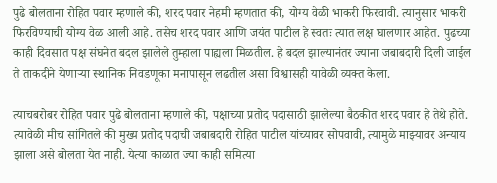पुढे बोलताना रोहित पवार म्हणाले की, शरद पवार नेहमी म्हणतात की, योग्य वेळी भाकरी फिरवावी. त्यानुसार भाकरी फिरविण्याची योग्य वेळ आली आहे. तसेच शरद पवार आणि जयंत पाटील हे स्वतः त्यात लक्ष घालणार आहेत. पुढच्या काही दिवसात पक्ष संघनेत बदल झालेले तुम्हाला पाह्यला मिळतील. हे बदल झाल्यानंतर ज्याना जबाबदारी दिली जाईल ते ताकदीने येणाऱ्या स्थानिक निवडणूका मनापासून लढतील असा विश्वासही यावेळी व्यक्त केला.

त्याचबरोबर रोहित पवार पुढे बोलताना म्हणाले की, पक्षाच्या प्रतोद पदासाठी झालेल्या बैठकीत शरद पवार हे तेथे होते. त्यावेळी मीच सांगितले की मुख्य प्रतोद पदाची जबाबदारी रोहित पाटील यांच्यावर सोपवावी, त्यामुळे माझ्यावर अन्याय झाला असे बोलता येत नाही. येत्या काळात ज्या काही समित्या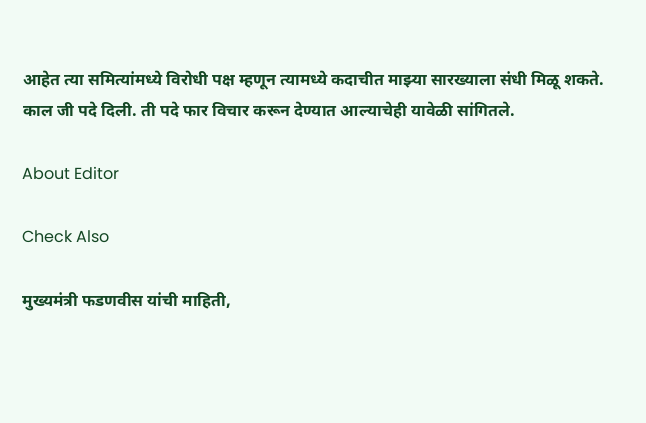आहेत त्या समित्यांमध्ये विरोधी पक्ष म्हणून त्यामध्ये कदाचीत माझ्या सारख्याला संधी मिळू शकते. काल जी पदे दिली. ती पदे फार विचार करून देण्यात आल्याचेही यावेळी सांगितले.

About Editor

Check Also

मुख्यमंत्री फडणवीस यांची माहिती,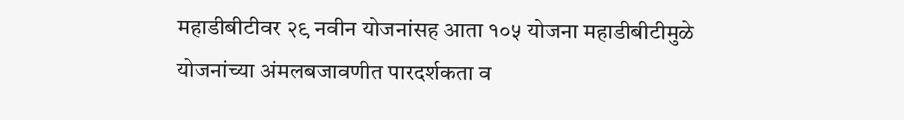महाडीबीटीवर २९ नवीन योजनांसह आता १०५ योजना महाडीबीटीमुळे योजनांच्या अंमलबजावणीत पारदर्शकता व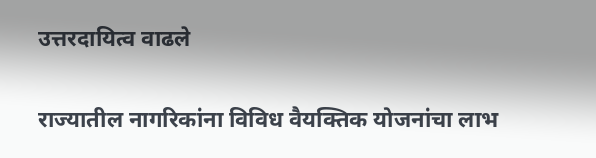उत्तरदायित्व वाढले

राज्यातील नागरिकांना विविध वैयक्तिक योजनांचा लाभ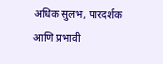अधिक सुलभ, पारदर्शक आणि प्रभावी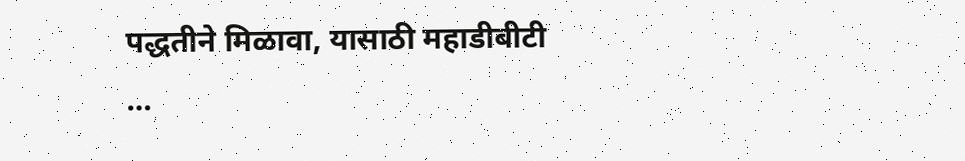पद्धतीने मिळावा, यासाठी महाडीबीटी …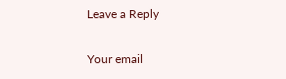Leave a Reply

Your email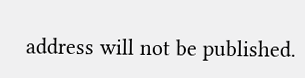address will not be published.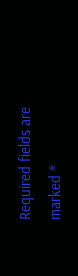Required fields are marked *